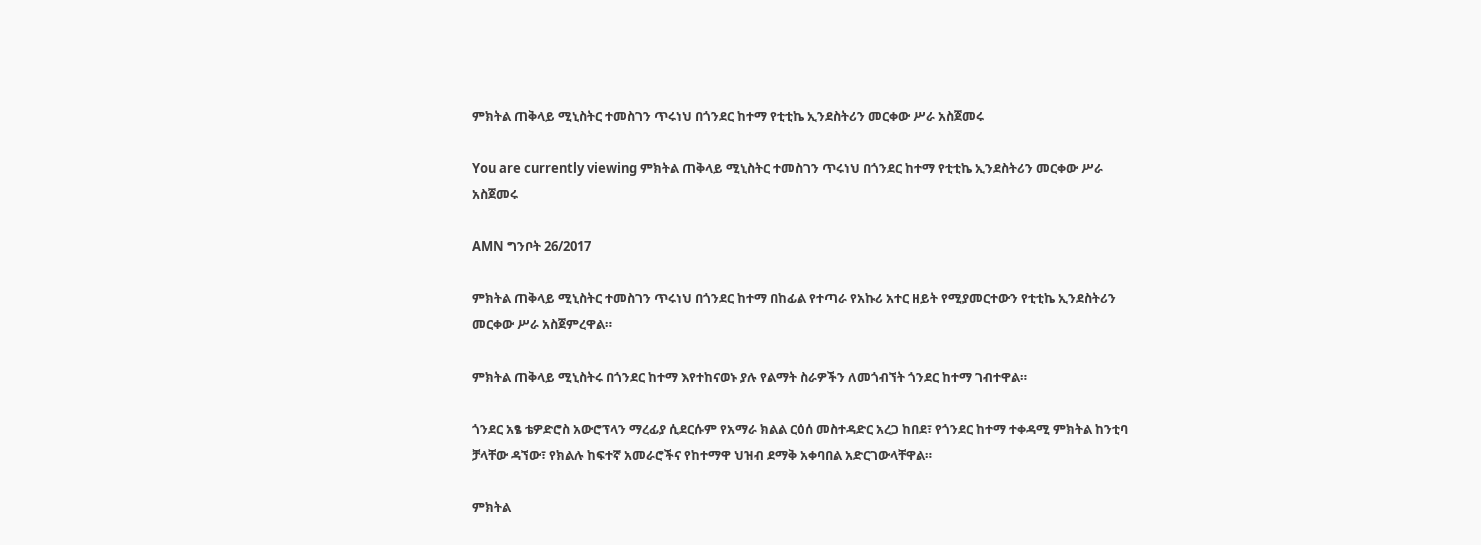ምክትል ጠቅላይ ሚኒስትር ተመስገን ጥሩነህ በጎንደር ከተማ የቲቲኬ ኢንደስትሪን መርቀው ሥራ አስጀመሩ

You are currently viewing ምክትል ጠቅላይ ሚኒስትር ተመስገን ጥሩነህ በጎንደር ከተማ የቲቲኬ ኢንደስትሪን መርቀው ሥራ አስጀመሩ

AMN ግንቦት 26/2017

ምክትል ጠቅላይ ሚኒስትር ተመስገን ጥሩነህ በጎንደር ከተማ በከፊል የተጣራ የአኩሪ አተር ዘይት የሚያመርተውን የቲቲኬ ኢንደስትሪን መርቀው ሥራ አስጀምረዋል።

ምክትል ጠቅላይ ሚኒስትሩ በጎንደር ከተማ እየተከናወኑ ያሉ የልማት ስራዎችን ለመጎብኘት ጎንደር ከተማ ገብተዋል።

ጎንደር አፄ ቴዎድሮስ አውሮፕላን ማረፊያ ሲደርሱም የአማራ ክልል ርዕሰ መስተዳድር አረጋ ከበደ፣ የጎንደር ከተማ ተቀዳሚ ምክትል ከንቲባ ቻላቸው ዳኘው፣ የክልሉ ከፍተኛ አመራሮችና የከተማዋ ህዝብ ደማቅ አቀባበል አድርገውላቸዋል።

ምክትል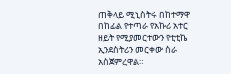ጠቅላይ ሚኒስትሩ በከተማዋ በከፊል የተጣራ የአኩሪ አተር ዘይት የሚያመርተውን የቲቲኬ ኢንደስትሪን መርቀው ስራ አስጀምረዋል።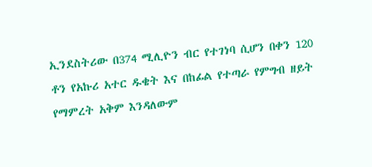ኢንደስትሪው በ374 ሚሊዮን ብር የተገነባ ሲሆን በቀን 120 ቶን የአኩሪ አተር ዱቄት እና በከፊል የተጣራ የምግብ ዘይት የማምረት አቅም እንዳለውም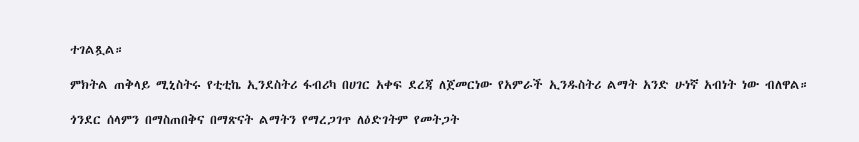ተገልጿል።

ምክትል ጠቅላይ ሚኒስትሩ የቲቲኬ ኢንደስትሪ ፋብሪካ በሀገር አቀፍ ደረጃ ለጀመርነው የአምራች ኢንዱስትሪ ልማት አንድ ሁነኛ አብነት ነው ብለዋል።

ጎንደር ሰላምን በማስጠበቅና በማጽናት ልማትን የማረጋገጥ ለዕድገትም የመትጋት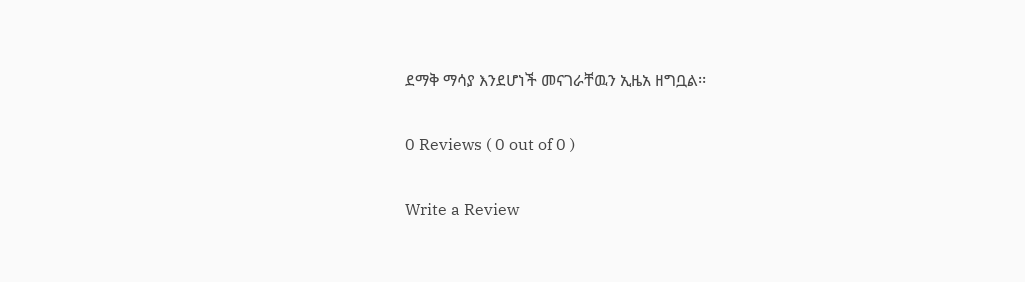ደማቅ ማሳያ እንደሆነች መናገራቸዉን ኢዜአ ዘግቧል፡፡

0 Reviews ( 0 out of 0 )

Write a Review